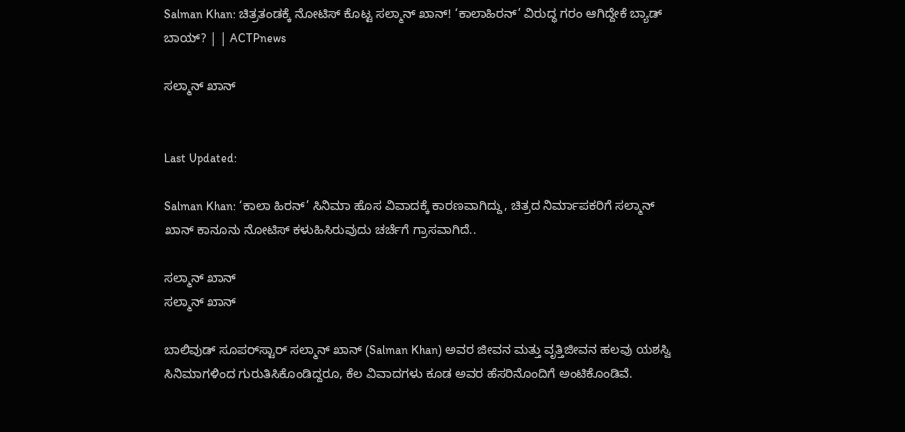Salman Khan: ಚಿತ್ರತಂಡಕ್ಕೆ ನೋಟಿಸ್ ಕೊಟ್ಟ ಸಲ್ಮಾನ್ ಖಾನ್! ‘ಕಾಲಾಹಿರನ್’ ವಿರುದ್ಧ ಗರಂ ಆಗಿದ್ದೇಕೆ ಬ್ಯಾಡ್ ಬಾಯ್? | | ACTPnews

ಸಲ್ಮಾನ್ ಖಾನ್


Last Updated:

Salman Khan: ‘ಕಾಲಾ ಹಿರನ್’ ಸಿನಿಮಾ ಹೊಸ ವಿವಾದಕ್ಕೆ ಕಾರಣವಾಗಿದ್ದು, ಚಿತ್ರದ ನಿರ್ಮಾಪಕರಿಗೆ ಸಲ್ಮಾನ್ ಖಾನ್ ಕಾನೂನು ನೋಟಿಸ್ ಕಳುಹಿಸಿರುವುದು ಚರ್ಚೆಗೆ ಗ್ರಾಸವಾಗಿದೆ..

ಸಲ್ಮಾನ್ ಖಾನ್
ಸಲ್ಮಾನ್ ಖಾನ್

ಬಾಲಿವುಡ್ ಸೂಪರ್‌ಸ್ಟಾರ್ ಸಲ್ಮಾನ್ ಖಾನ್ (Salman Khan) ಅವರ ಜೀವನ ಮತ್ತು ವೃತ್ತಿಜೀವನ ಹಲವು ಯಶಸ್ವಿ ಸಿನಿಮಾಗಳಿಂದ ಗುರುತಿಸಿಕೊಂಡಿದ್ದರೂ, ಕೆಲ ವಿವಾದಗಳು ಕೂಡ ಅವರ ಹೆಸರಿನೊಂದಿಗೆ ಅಂಟಿಕೊಂಡಿವೆ.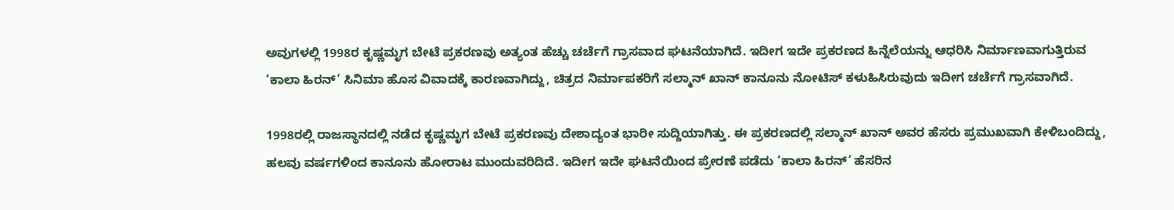ಅವುಗಳಲ್ಲಿ 1998ರ ಕೃಷ್ಣಮೃಗ ಬೇಟೆ ಪ್ರಕರಣವು ಅತ್ಯಂತ ಹೆಚ್ಚು ಚರ್ಚೆಗೆ ಗ್ರಾಸವಾದ ಘಟನೆಯಾಗಿದೆ. ಇದೀಗ ಇದೇ ಪ್ರಕರಣದ ಹಿನ್ನೆಲೆಯನ್ನು ಆಧರಿಸಿ ನಿರ್ಮಾಣವಾಗುತ್ತಿರುವ ‘ಕಾಲಾ ಹಿರನ್’ ಸಿನಿಮಾ ಹೊಸ ವಿವಾದಕ್ಕೆ ಕಾರಣವಾಗಿದ್ದು, ಚಿತ್ರದ ನಿರ್ಮಾಪಕರಿಗೆ ಸಲ್ಮಾನ್ ಖಾನ್ ಕಾನೂನು ನೋಟಿಸ್ ಕಳುಹಿಸಿರುವುದು ಇದೀಗ ಚರ್ಚೆಗೆ ಗ್ರಾಸವಾಗಿದೆ.

1998ರಲ್ಲಿ ರಾಜಸ್ಥಾನದಲ್ಲಿ ನಡೆದ ಕೃಷ್ಣಮೃಗ ಬೇಟೆ ಪ್ರಕರಣವು ದೇಶಾದ್ಯಂತ ಭಾರೀ ಸುದ್ದಿಯಾಗಿತ್ತು. ಈ ಪ್ರಕರಣದಲ್ಲಿ ಸಲ್ಮಾನ್ ಖಾನ್ ಅವರ ಹೆಸರು ಪ್ರಮುಖವಾಗಿ ಕೇಳಿಬಂದಿದ್ದು, ಹಲವು ವರ್ಷಗಳಿಂದ ಕಾನೂನು ಹೋರಾಟ ಮುಂದುವರಿದಿದೆ. ಇದೀಗ ಇದೇ ಘಟನೆಯಿಂದ ಪ್ರೇರಣೆ ಪಡೆದು ‘ಕಾಲಾ ಹಿರನ್’ ಹೆಸರಿನ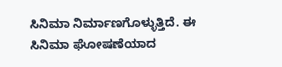ಸಿನಿಮಾ ನಿರ್ಮಾಣಗೊಳ್ಳುತ್ತಿದೆ. ಈ ಸಿನಿಮಾ ಘೋಷಣೆಯಾದ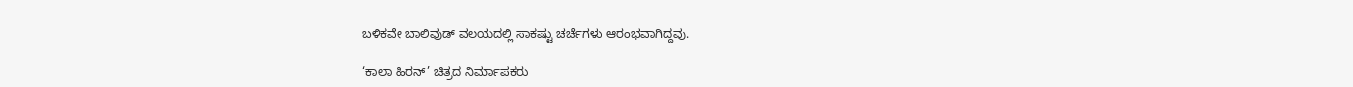ಬಳಿಕವೇ ಬಾಲಿವುಡ್ ವಲಯದಲ್ಲಿ ಸಾಕಷ್ಟು ಚರ್ಚೆಗಳು ಆರಂಭವಾಗಿದ್ದವು.

‘ಕಾಲಾ ಹಿರನ್’ ಚಿತ್ರದ ನಿರ್ಮಾಪಕರು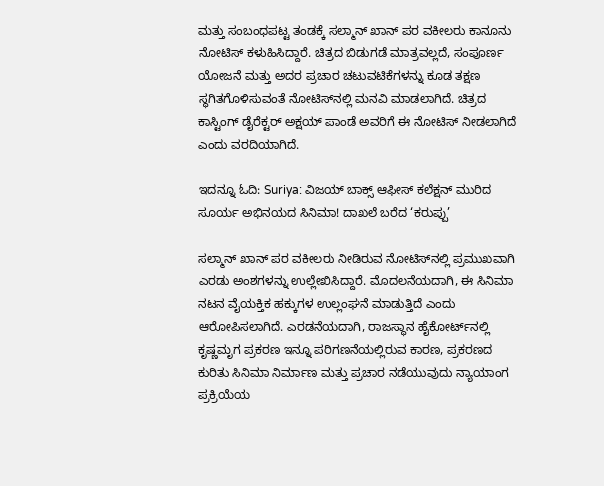ಮತ್ತು ಸಂಬಂಧಪಟ್ಟ ತಂಡಕ್ಕೆ ಸಲ್ಮಾನ್ ಖಾನ್ ಪರ ವಕೀಲರು ಕಾನೂನು ನೋಟಿಸ್ ಕಳುಹಿಸಿದ್ದಾರೆ. ಚಿತ್ರದ ಬಿಡುಗಡೆ ಮಾತ್ರವಲ್ಲದೆ, ಸಂಪೂರ್ಣ ಯೋಜನೆ ಮತ್ತು ಅದರ ಪ್ರಚಾರ ಚಟುವಟಿಕೆಗಳನ್ನು ಕೂಡ ತಕ್ಷಣ ಸ್ಥಗಿತಗೊಳಿಸುವಂತೆ ನೋಟಿಸ್‌ನಲ್ಲಿ ಮನವಿ ಮಾಡಲಾಗಿದೆ. ಚಿತ್ರದ ಕಾಸ್ಟಿಂಗ್ ಡೈರೆಕ್ಟರ್ ಅಕ್ಷಯ್ ಪಾಂಡೆ ಅವರಿಗೆ ಈ ನೋಟಿಸ್ ನೀಡಲಾಗಿದೆ ಎಂದು ವರದಿಯಾಗಿದೆ.

ಇದನ್ನೂ ಓದಿ: Suriya: ವಿಜಯ್ ಬಾಕ್ಸ್ ಆಫೀಸ್ ಕಲೆಕ್ಷನ್ ಮುರಿದ ಸೂರ್ಯ ಅಭಿನಯದ ಸಿನಿಮಾ! ದಾಖಲೆ ಬರೆದ ‘ಕರುಪ್ಪು’

ಸಲ್ಮಾನ್ ಖಾನ್ ಪರ ವಕೀಲರು ನೀಡಿರುವ ನೋಟಿಸ್‌ನಲ್ಲಿ ಪ್ರಮುಖವಾಗಿ ಎರಡು ಅಂಶಗಳನ್ನು ಉಲ್ಲೇಖಿಸಿದ್ದಾರೆ. ಮೊದಲನೆಯದಾಗಿ, ಈ ಸಿನಿಮಾ ನಟನ ವೈಯಕ್ತಿಕ ಹಕ್ಕುಗಳ ಉಲ್ಲಂಘನೆ ಮಾಡುತ್ತಿದೆ ಎಂದು ಆರೋಪಿಸಲಾಗಿದೆ. ಎರಡನೆಯದಾಗಿ, ರಾಜಸ್ಥಾನ ಹೈಕೋರ್ಟ್‌ನಲ್ಲಿ ಕೃಷ್ಣಮೃಗ ಪ್ರಕರಣ ಇನ್ನೂ ಪರಿಗಣನೆಯಲ್ಲಿರುವ ಕಾರಣ, ಪ್ರಕರಣದ ಕುರಿತು ಸಿನಿಮಾ ನಿರ್ಮಾಣ ಮತ್ತು ಪ್ರಚಾರ ನಡೆಯುವುದು ನ್ಯಾಯಾಂಗ ಪ್ರಕ್ರಿಯೆಯ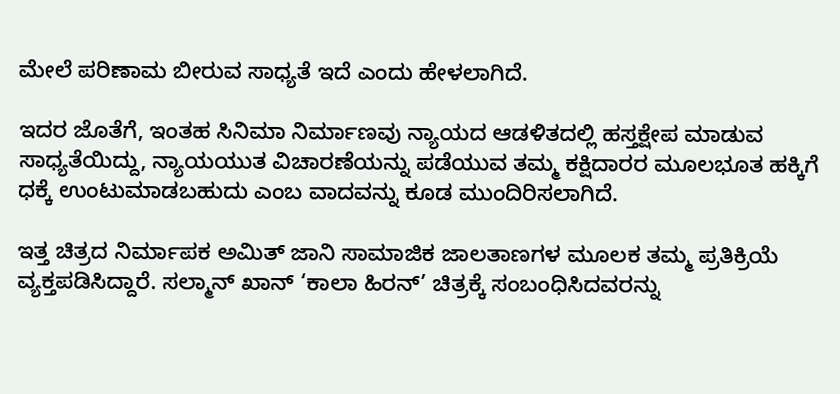ಮೇಲೆ ಪರಿಣಾಮ ಬೀರುವ ಸಾಧ್ಯತೆ ಇದೆ ಎಂದು ಹೇಳಲಾಗಿದೆ.

ಇದರ ಜೊತೆಗೆ, ಇಂತಹ ಸಿನಿಮಾ ನಿರ್ಮಾಣವು ನ್ಯಾಯದ ಆಡಳಿತದಲ್ಲಿ ಹಸ್ತಕ್ಷೇಪ ಮಾಡುವ ಸಾಧ್ಯತೆಯಿದ್ದು, ನ್ಯಾಯಯುತ ವಿಚಾರಣೆಯನ್ನು ಪಡೆಯುವ ತಮ್ಮ ಕಕ್ಷಿದಾರರ ಮೂಲಭೂತ ಹಕ್ಕಿಗೆ ಧಕ್ಕೆ ಉಂಟುಮಾಡಬಹುದು ಎಂಬ ವಾದವನ್ನು ಕೂಡ ಮುಂದಿರಿಸಲಾಗಿದೆ.

ಇತ್ತ ಚಿತ್ರದ ನಿರ್ಮಾಪಕ ಅಮಿತ್ ಜಾನಿ ಸಾಮಾಜಿಕ ಜಾಲತಾಣಗಳ ಮೂಲಕ ತಮ್ಮ ಪ್ರತಿಕ್ರಿಯೆ ವ್ಯಕ್ತಪಡಿಸಿದ್ದಾರೆ. ಸಲ್ಮಾನ್ ಖಾನ್ ‘ಕಾಲಾ ಹಿರನ್’ ಚಿತ್ರಕ್ಕೆ ಸಂಬಂಧಿಸಿದವರನ್ನು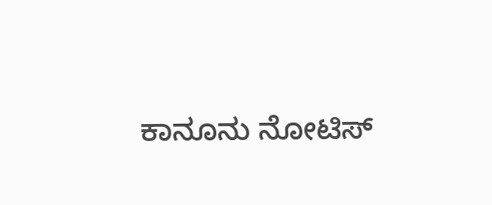ಕಾನೂನು ನೋಟಿಸ್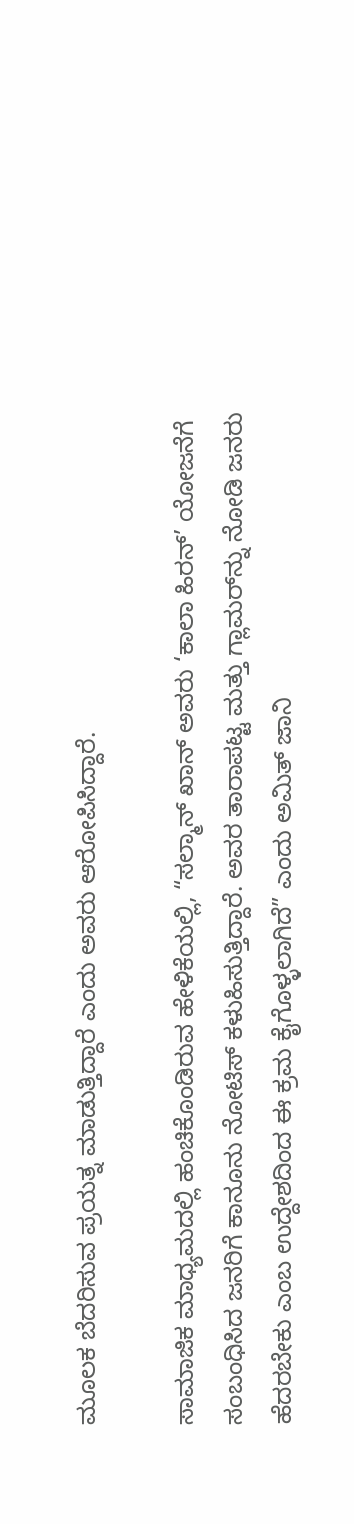ಮೂಲಕ ಬೆದರಿಸುವ ಪ್ರಯತ್ನ ಮಾಡುತ್ತಿದ್ದಾರೆ ಎಂದು ಅವರು ಆರೋಪಿಸಿದ್ದಾರೆ.

ಸಾಮಾಜಿಕ ಮಾಧ್ಯಮದಲ್ಲಿ ಹಂಚಿಕೊಂಡಿರುವ ಹೇಳಿಕೆಯಲ್ಲಿ, “ಸಲ್ಮಾನ್ ಖಾನ್ ಅವರು ‘ಕಾಲಾ ಹಿರನ್’ ಯೋಜನೆಗೆ ಸಂಬಂಧಿಸಿದ ಜನರಿಗೆ ಕಾನೂನು ನೋಟಿಸ್ ಕಳುಹಿಸುತ್ತಿದ್ದಾರೆ. ಅವರ ತಾರಾಪಟ್ಟ ಮತ್ತು ಗ್ಲಾಮರ್‌ನ್ನು ನೋಡಿ ಜನರು ಹೆದರಬೇಕು ಎಂಬ ಉದ್ದೇಶದಿಂದ ಈ ಕ್ರಮ ಕೈಗೊಳ್ಳಲಾಗಿದೆ” ಎಂದು ಅಮಿತ್ ಜಾನಿ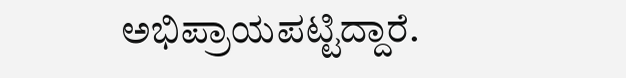ಅಭಿಪ್ರಾಯಪಟ್ಟಿದ್ದಾರೆ.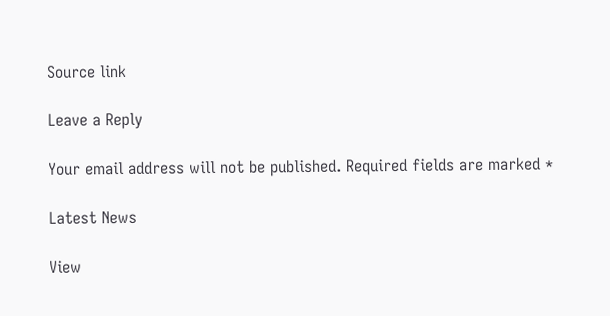Source link

Leave a Reply

Your email address will not be published. Required fields are marked *

Latest News

View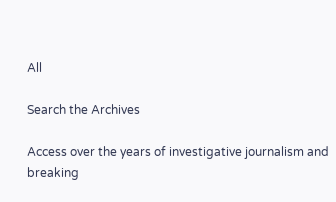All

Search the Archives

Access over the years of investigative journalism and breaking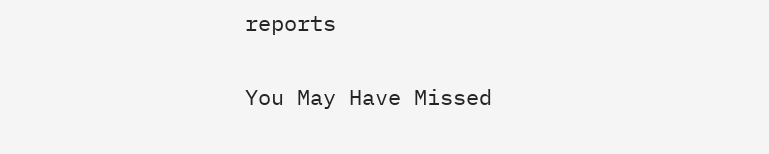reports

You May Have Missed